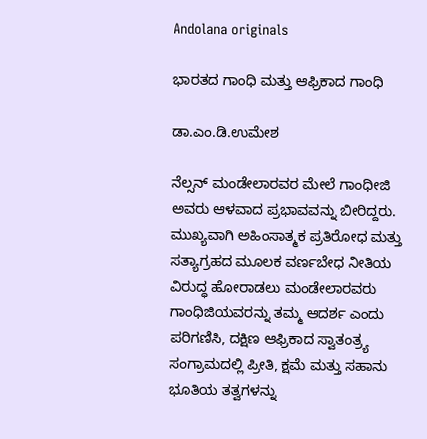Andolana originals

ಭಾರತದ ಗಾಂಧಿ ಮತ್ತು ಆಫ್ರಿಕಾದ ಗಾಂಧಿ

ಡಾ.ಎಂ.ಡಿ.ಉಮೇಶ

ನೆಲ್ಸನ್ ಮಂಡೇಲಾರವರ ಮೇಲೆ ಗಾಂಧೀಜಿ ಅವರು ಆಳವಾದ ಪ್ರಭಾವವನ್ನು ಬೀರಿದ್ದರು. ಮುಖ್ಯವಾಗಿ ಅಹಿಂಸಾತ್ಮಕ ಪ್ರತಿರೋಧ ಮತ್ತು ಸತ್ಯಾಗ್ರಹದ ಮೂಲಕ ವರ್ಣಬೇಧ ನೀತಿಯ ವಿರುದ್ಧ ಹೋರಾಡಲು ಮಂಡೇಲಾರವರು ಗಾಂಧಿಜಿಯವರನ್ನು ತಮ್ಮ ಆದರ್ಶ ಎಂದು ಪರಿಗಣಿಸಿ, ದಕ್ಷಿಣ ಆಫ್ರಿಕಾದ ಸ್ವಾತಂತ್ರ್ಯ ಸಂಗ್ರಾಮದಲ್ಲಿ ಪ್ರೀತಿ, ಕ್ಷಮೆ ಮತ್ತು ಸಹಾನು ಭೂತಿಯ ತತ್ವಗಳನ್ನು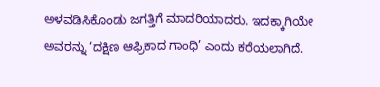ಅಳವಡಿಸಿಕೊಂಡು ಜಗತ್ತಿಗೆ ಮಾದರಿಯಾದರು. ಇದಕ್ಕಾಗಿಯೇ ಅವರನ್ನು ‘ದಕ್ಷಿಣ ಆಫ್ರಿಕಾದ ಗಾಂಧಿ’ ಎಂದು ಕರೆಯಲಾಗಿದೆ.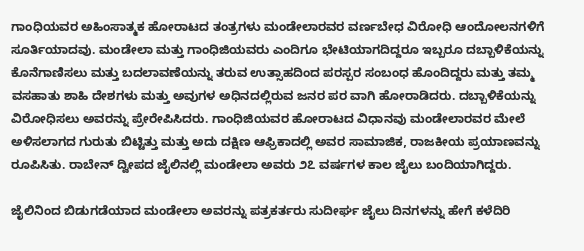ಗಾಂಧಿಯವರ ಅಹಿಂಸಾತ್ಮಕ ಹೋರಾಟದ ತಂತ್ರಗಳು ಮಂಡೇಲಾರವರ ವರ್ಣಬೇಧ ವಿರೋಧಿ ಆಂದೋಲನಗಳಿಗೆ ಸೂರ್ತಿಯಾದವು. ಮಂಡೇಲಾ ಮತ್ತು ಗಾಂಧಿಜಿಯವರು ಎಂದಿಗೂ ಭೇಟಿಯಾಗದಿದ್ದರೂ ಇಬ್ಬರೂ ದಬ್ಬಾಳಿಕೆಯನ್ನು ಕೊನೆಗಾಣಿಸಲು ಮತ್ತು ಬದಲಾವಣೆಯನ್ನು ತರುವ ಉತ್ಸಾಹದಿಂದ ಪರಸ್ಪರ ಸಂಬಂಧ ಹೊಂದಿದ್ದರು ಮತ್ತು ತಮ್ಮ ವಸಹಾತು ಶಾಹಿ ದೇಶಗಳು ಮತ್ತು ಅವುಗಳ ಅಧಿನದಲ್ಲಿರುವ ಜನರ ಪರ ವಾಗಿ ಹೋರಾಡಿದರು. ದಬ್ಬಾಳಿಕೆಯನ್ನು ವಿರೋಧಿಸಲು ಅವರನ್ನು ಪ್ರೇರೇಪಿಸಿದರು. ಗಾಂಧಿಜಿಯವರ ಹೋರಾಟದ ವಿಧಾನವು ಮಂಡೇಲಾರವರ ಮೇಲೆ ಅಳಿಸಲಾಗದ ಗುರುತು ಬಿಟ್ಟಿತ್ತು ಮತ್ತು ಅದು ದಕ್ಷಿಣ ಆಫ್ರಿಕಾದಲ್ಲಿ ಅವರ ಸಾಮಾಜಿಕ, ರಾಜಕೀಯ ಪ್ರಯಾಣವನ್ನು ರೂಪಿಸಿತು. ರಾಬೇನ್ ದ್ವೀಪದ ಜೈಲಿನಲ್ಲಿ ಮಂಡೇಲಾ ಅವರು ೨೭ ವರ್ಷಗಳ ಕಾಲ ಜೈಲು ಬಂದಿಯಾಗಿದ್ದರು.

ಜೈಲಿನಿಂದ ಬಿಡುಗಡೆಯಾದ ಮಂಡೇಲಾ ಅವರನ್ನು ಪತ್ರಕರ್ತರು ಸುದೀರ್ಘ ಜೈಲು ದಿನಗಳನ್ನು ಹೇಗೆ ಕಳೆದಿರಿ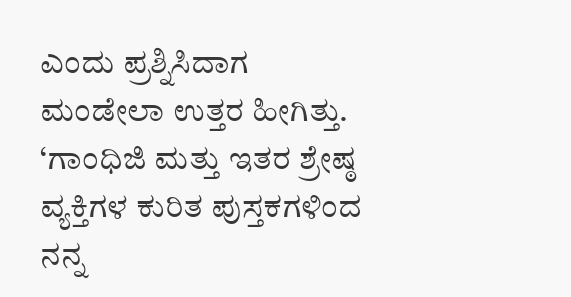ಎಂದು ಪ್ರಶ್ನಿಸಿದಾಗ ಮಂಡೇಲಾ ಉತ್ತರ ಹೀಗಿತ್ತು. ‘ಗಾಂಧಿಜಿ ಮತ್ತು ಇತರ ಶ್ರೇಷ್ಠ ವ್ಯಕ್ತಿಗಳ ಕುರಿತ ಪುಸ್ತಕಗಳಿಂದ ನನ್ನ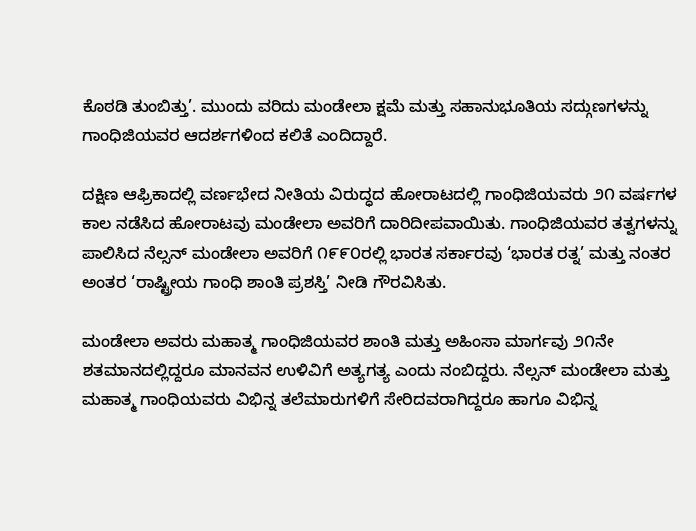ಕೊಠಡಿ ತುಂಬಿತ್ತು’. ಮುಂದು ವರಿದು ಮಂಡೇಲಾ ಕ್ಷಮೆ ಮತ್ತು ಸಹಾನುಭೂತಿಯ ಸದ್ಗುಣಗಳನ್ನು ಗಾಂಧಿಜಿಯವರ ಆದರ್ಶಗಳಿಂದ ಕಲಿತೆ ಎಂದಿದ್ದಾರೆ.

ದಕ್ಷಿಣ ಆಫ್ರಿಕಾದಲ್ಲಿ ವರ್ಣಭೇದ ನೀತಿಯ ವಿರುದ್ಧದ ಹೋರಾಟದಲ್ಲಿ ಗಾಂಧಿಜಿಯವರು ೨೧ ವರ್ಷಗಳ ಕಾಲ ನಡೆಸಿದ ಹೋರಾಟವು ಮಂಡೇಲಾ ಅವರಿಗೆ ದಾರಿದೀಪವಾಯಿತು. ಗಾಂಧಿಜಿಯವರ ತತ್ವಗಳನ್ನು ಪಾಲಿಸಿದ ನೆಲ್ಸನ್ ಮಂಡೇಲಾ ಅವರಿಗೆ ೧೯೯೦ರಲ್ಲಿ ಭಾರತ ಸರ್ಕಾರವು ‘ಭಾರತ ರತ್ನ’ ಮತ್ತು ನಂತರ ಅಂತರ ‘ರಾಷ್ಟ್ರೀಯ ಗಾಂಧಿ ಶಾಂತಿ ಪ್ರಶಸ್ತಿ’ ನೀಡಿ ಗೌರವಿಸಿತು.

ಮಂಡೇಲಾ ಅವರು ಮಹಾತ್ಮ ಗಾಂಧಿಜಿಯವರ ಶಾಂತಿ ಮತ್ತು ಅಹಿಂಸಾ ಮಾರ್ಗವು ೨೧ನೇ ಶತಮಾನದಲ್ಲಿದ್ದರೂ ಮಾನವನ ಉಳಿವಿಗೆ ಅತ್ಯಗತ್ಯ ಎಂದು ನಂಬಿದ್ದರು. ನೆಲ್ಸನ್ ಮಂಡೇಲಾ ಮತ್ತು ಮಹಾತ್ಮ ಗಾಂಧಿಯವರು ವಿಭಿನ್ನ ತಲೆಮಾರುಗಳಿಗೆ ಸೇರಿದವರಾಗಿದ್ದರೂ ಹಾಗೂ ವಿಭಿನ್ನ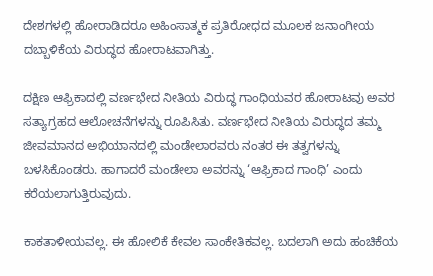ದೇಶಗಳಲ್ಲಿ ಹೋರಾಡಿದರೂ ಅಹಿಂಸಾತ್ಮಕ ಪ್ರತಿರೋಧದ ಮೂಲಕ ಜನಾಂಗೀಯ ದಬ್ಬಾಳಿಕೆಯ ವಿರುದ್ಧದ ಹೋರಾಟವಾಗಿತ್ತು.

ದಕ್ಷಿಣ ಆಫ್ರಿಕಾದಲ್ಲಿ ವರ್ಣಭೇದ ನೀತಿಯ ವಿರುದ್ಧ ಗಾಂಧಿಯವರ ಹೋರಾಟವು ಅವರ ಸತ್ಯಾಗ್ರಹದ ಆಲೋಚನೆಗಳನ್ನು ರೂಪಿಸಿತು. ವರ್ಣಭೇದ ನೀತಿಯ ವಿರುದ್ಧದ ತಮ್ಮ ಜೀವಮಾನದ ಅಭಿಯಾನದಲ್ಲಿ ಮಂಡೇಲಾರವರು ನಂತರ ಈ ತತ್ವಗಳನ್ನು ಬಳಸಿಕೊಂಡರು. ಹಾಗಾದರೆ ಮಂಡೇಲಾ ಅವರನ್ನು ‘ಆಫ್ರಿಕಾದ ಗಾಂಧಿ’ ಎಂದು ಕರೆಯಲಾಗುತ್ತಿರುವುದು.

ಕಾಕತಾಳೀಯವಲ್ಲ. ಈ ಹೋಲಿಕೆ ಕೇವಲ ಸಾಂಕೇತಿಕವಲ್ಲ. ಬದಲಾಗಿ ಅದು ಹಂಚಿಕೆಯ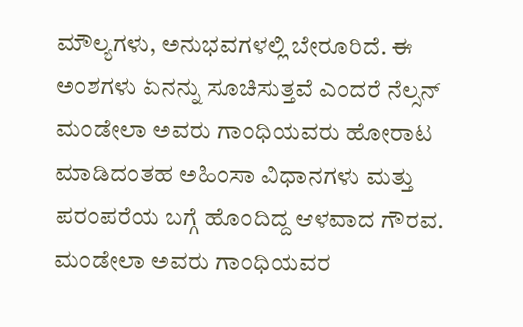ಮೌಲ್ಯಗಳು, ಅನುಭವಗಳಲ್ಲಿ ಬೇರೂರಿದೆ. ಈ ಅಂಶಗಳು ಏನನ್ನು ಸೂಚಿಸುತ್ತವೆ ಎಂದರೆ ನೆಲ್ಸನ್ ಮಂಡೇಲಾ ಅವರು ಗಾಂಧಿಯವರು ಹೋರಾಟ ಮಾಡಿದಂತಹ ಅಹಿಂಸಾ ವಿಧಾನಗಳು ಮತ್ತು ಪರಂಪರೆಯ ಬಗ್ಗೆ ಹೊಂದಿದ್ದ ಆಳವಾದ ಗೌರವ. ಮಂಡೇಲಾ ಅವರು ಗಾಂಧಿಯವರ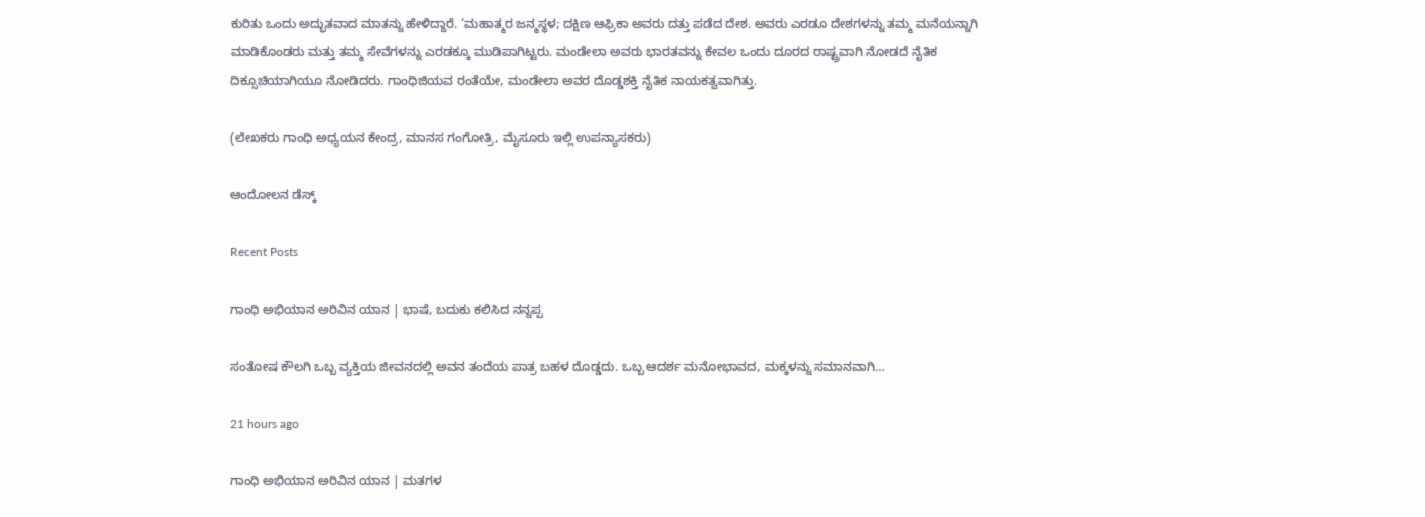ಕುರಿತು ಒಂದು ಅದ್ಭುತವಾದ ಮಾತನ್ನು ಹೇಳಿದ್ದಾರೆ. ‘ಮಹಾತ್ಮರ ಜನ್ಮಸ್ಥಳ; ದಕ್ಷಿಣ ಆಫ್ರಿಕಾ ಅವರು ದತ್ತು ಪಡೆದ ದೇಶ. ಅವರು ಎರಡೂ ದೇಶಗಳನ್ನು ತಮ್ಮ ಮನೆಯನ್ನಾಗಿ ಮಾಡಿಕೊಂಡರು ಮತ್ತು ತಮ್ಮ ಸೇವೆಗಳನ್ನು ಎರಡಕ್ಕೂ ಮುಡಿಪಾಗಿಟ್ಟರು. ಮಂಡೇಲಾ ಅವರು ಭಾರತವನ್ನು ಕೇವಲ ಒಂದು ದೂರದ ರಾಷ್ಟ್ರವಾಗಿ ನೋಡದೆ ನೈತಿಕ ದಿಕ್ಸೂಚಿಯಾಗಿಯೂ ನೋಡಿದರು. ಗಾಂಧಿಜಿಯವ ರಂತೆಯೇ, ಮಂಡೇಲಾ ಅವರ ದೊಡ್ಡಶಕ್ತಿ ನೈತಿಕ ನಾಯಕತ್ವವಾಗಿತ್ತು.

(ಲೇಖಕರು ಗಾಂಧಿ ಅಧ್ಯಯನ ಕೇಂದ್ರ, ಮಾನಸ ಗಂಗೋತ್ರಿ, ಮೈಸೂರು ಇಲ್ಲಿ ಉಪನ್ಯಾಸಕರು)

ಆಂದೋಲನ ಡೆಸ್ಕ್

Recent Posts

ಗಾಂಧಿ ಅಭಿಯಾನ ಅರಿವಿನ ಯಾನ | ಭಾಷೆ, ಬದುಕು ಕಲಿಸಿದ ನನ್ನಪ್ಪ

ಸಂತೋಷ ಕೌಲಗಿ ಒಬ್ಬ ವ್ಯಕ್ತಿಯ ಜೀವನದಲ್ಲಿ ಅವನ ತಂದೆಯ ಪಾತ್ರ ಬಹಳ ದೊಡ್ಡದು. ಒಬ್ಬ ಆದರ್ಶ ಮನೋಭಾವದ, ಮಕ್ಕಳನ್ನು ಸಮಾನವಾಗಿ…

21 hours ago

ಗಾಂಧಿ ಅಭಿಯಾನ ಅರಿವಿನ ಯಾನ | ಮತಗಳ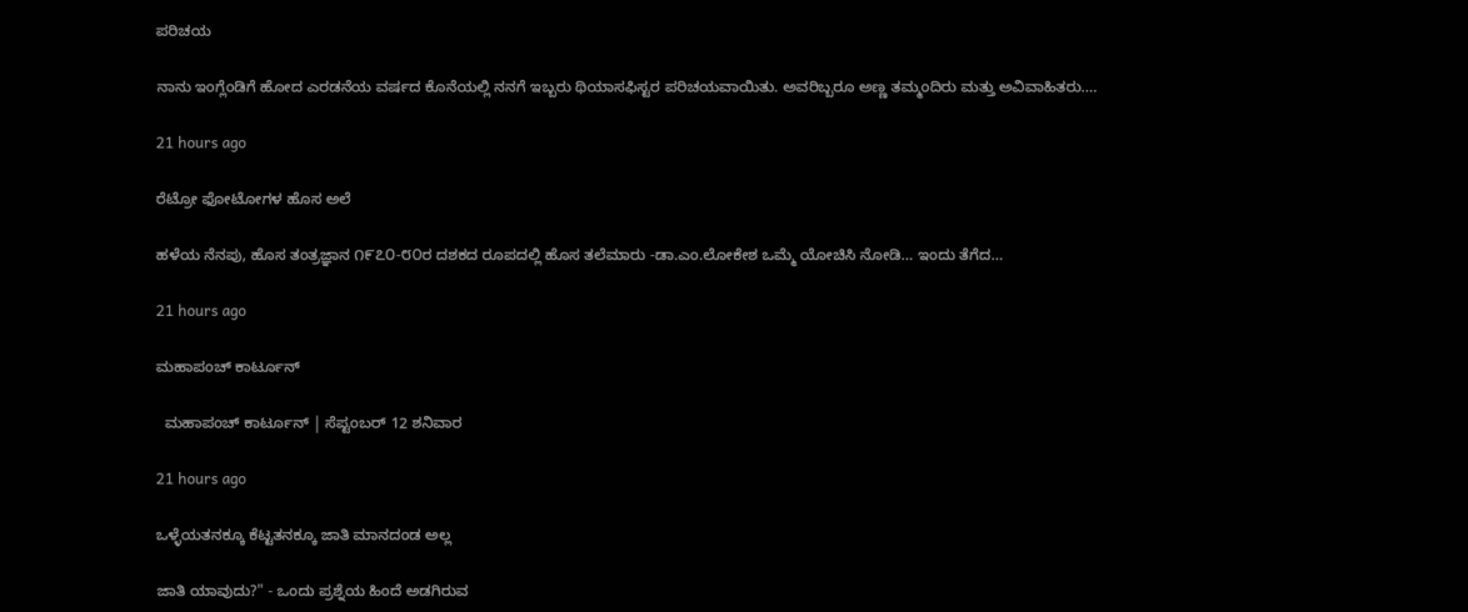ಪರಿಚಯ

ನಾನು ಇಂಗ್ಲೆಂಡಿಗೆ ಹೋದ ಎರಡನೆಯ ವರ್ಷದ ಕೊನೆಯಲ್ಲಿ ನನಗೆ ಇಬ್ಬರು ಥಿಯಾಸಫಿಸ್ಟರ ಪರಿಚಯವಾಯಿತು. ಅವರಿಬ್ಬರೂ ಅಣ್ಣ ತಮ್ಮಂದಿರು ಮತ್ತು ಅವಿವಾಹಿತರು.…

21 hours ago

ರೆಟ್ರೋ ಫೋಟೋಗಳ ಹೊಸ ಅಲೆ

ಹಳೆಯ ನೆನಪು, ಹೊಸ ತಂತ್ರಜ್ಞಾನ ೧೯೭೦-೮೦ರ ದಶಕದ ರೂಪದಲ್ಲಿ ಹೊಸ ತಲೆಮಾರು -ಡಾ.ಎಂ.ಲೋಕೇಶ ಒಮ್ಮೆ ಯೋಚಿಸಿ ನೋಡಿ... ಇಂದು ತೆಗೆದ…

21 hours ago

ಮಹಾಪಂಚ್‌ ಕಾರ್ಟೂನ್‌

  ಮಹಾಪಂಚ್‌ ಕಾರ್ಟೂನ್‌ | ಸೆಪ್ಟಂಬರ್‌ 12 ಶನಿವಾರ

21 hours ago

ಒಳ್ಳೆಯತನಕ್ಕೂ ಕೆಟ್ಟತನಕ್ಕೂ ಜಾತಿ ಮಾನದಂಡ ಅಲ್ಲ

ಜಾತಿ ಯಾವುದು?" - ಒಂದು ಪ್ರಶ್ನೆಯ ಹಿಂದೆ ಅಡಗಿರುವ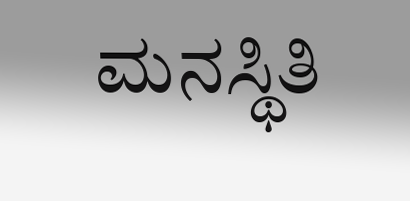ಮನಸ್ಥಿತಿ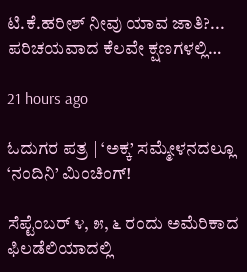ಟಿ.ಕೆ.ಹರೀಶ್ ನೀವು ಯಾವ ಜಾತಿ?... ಪರಿಚಯವಾದ ಕೆಲವೇ ಕ್ಷಣಗಳಲ್ಲಿ…

21 hours ago

ಓದುಗರ ಪತ್ರ | ‘ಅಕ್ಕ’ ಸಮ್ಮೇಳನದಲ್ಲೂ ‘ನಂದಿನಿ’ ಮಿಂಚಿಂಗ್!

ಸೆಪ್ಟೆಂಬರ್ ೪, ೫, ೬ ರಂದು ಅಮೆರಿಕಾದ ಫಿಲಡೆಲಿಯಾದಲ್ಲಿ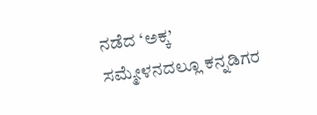ನಡೆದ ‘ಅಕ್ಕ’ ಸಮ್ಮೇಳನದಲ್ಲೂ ಕನ್ನಡಿಗರ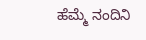ಹೆಮ್ಮೆ ನಂದಿನಿ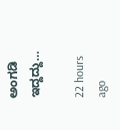ಅಂಗಡಿ ಇದ್ದದ್ದು…

22 hours ago